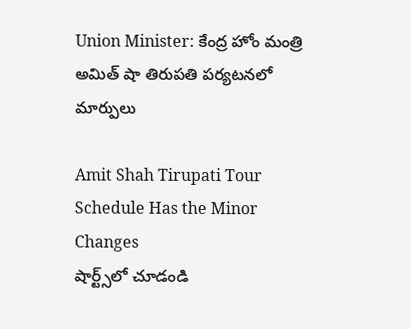Union Minister: కేంద్ర హోం మంత్రి అమిత్ షా తిరుపతి పర్యటనలో మార్పులు

Amit Shah Tirupati Tour Schedule Has the Minor Changes
షార్ట్స్‌లో చూడండి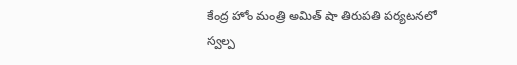కేంద్ర హోం మంత్రి అమిత్ షా తిరుపతి పర్యటనలో స్వల్ప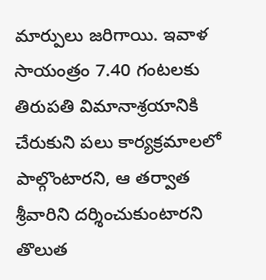మార్పులు జరిగాయి. ఇవాళ సాయంత్రం 7.40 గంటలకు తిరుపతి విమానాశ్రయానికి చేరుకుని పలు కార్యక్రమాలలో పాల్గొంటారని, ఆ తర్వాత శ్రీవారిని దర్శించుకుంటారని తొలుత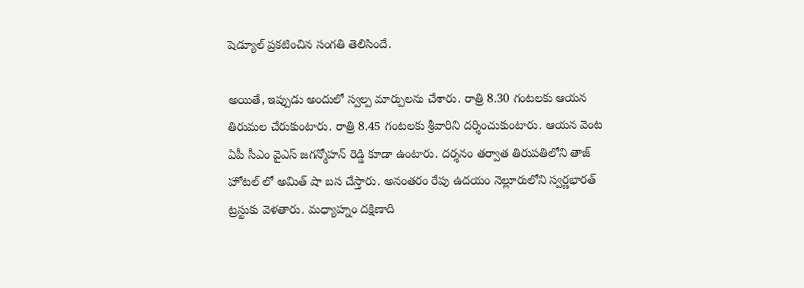షెడ్యూల్ ప్రకటించిన సంగతి తెలిసిందే.

అయితే, ఇప్పుడు అందులో స్వల్ప మార్పులను చేశారు. రాత్రి 8.30 గంటలకు ఆయన తిరుమల చేరుకుంటారు. రాత్రి 8.45 గంటలకు శ్రీవారిని దర్శించుకుంటారు. ఆయన వెంట ఏపీ సీఎం వైఎస్ జగన్మోహన్ రెడ్డి కూడా ఉంటారు. దర్శనం తర్వాత తిరుపతిలోని తాజ్ హోటల్ లో అమిత్ షా బస చేస్తారు. అనంతరం రేపు ఉదయం నెల్లూరులోని స్వర్ణభారత్ ట్రస్టుకు వెళతారు. మధ్యాహ్నం దక్షిణాది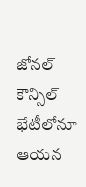జోనల్ కౌన్సిల్ భేటీలోనూ ఆయన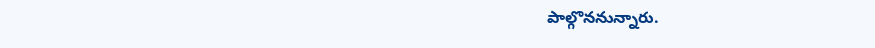పాల్గొననున్నారు.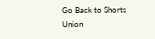Go Back to Shorts
Union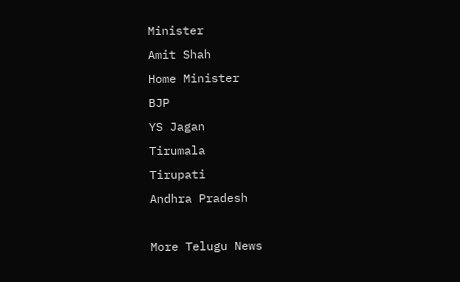Minister
Amit Shah
Home Minister
BJP
YS Jagan
Tirumala
Tirupati
Andhra Pradesh

More Telugu News